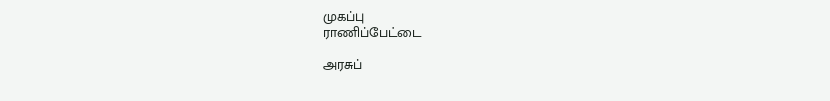முகப்பு
ராணிப்பேட்டை

அரசுப்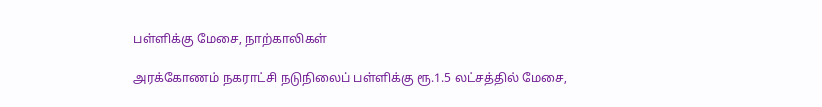பள்ளிக்கு மேசை, நாற்காலிகள்

அரக்கோணம் நகராட்சி நடுநிலைப் பள்ளிக்கு ரூ.1.5 லட்சத்தில் மேசை,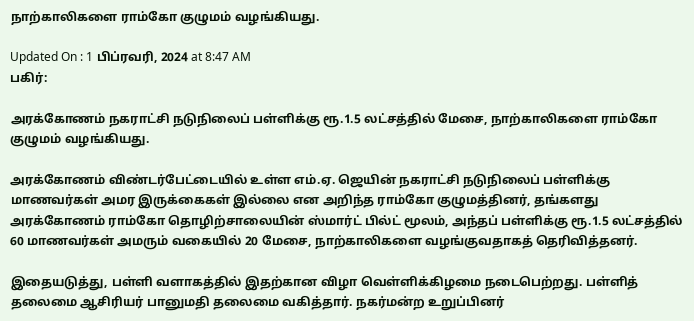நாற்காலிகளை ராம்கோ குழுமம் வழங்கியது.

Updated On : 1 பிப்ரவரி, 2024 at 8:47 AM
பகிர்:

அரக்கோணம் நகராட்சி நடுநிலைப் பள்ளிக்கு ரூ.1.5 லட்சத்தில் மேசை, நாற்காலிகளை ராம்கோ குழுமம் வழங்கியது.

அரக்கோணம் விண்டர்பேட்டையில் உள்ள எம்.ஏ. ஜெயின் நகராட்சி நடுநிலைப் பள்ளிக்கு மாணவர்கள் அமர இருக்கைகள் இல்லை என அறிந்த ராம்கோ குழுமத்தினர், தங்களது அரக்கோணம் ராம்கோ தொழிற்சாலையின் ஸ்மார்ட் பில்ட் மூலம், அந்தப் பள்ளிக்கு ரூ.1.5 லட்சத்தில் 60 மாணவர்கள் அமரும் வகையில் 20 மேசை, நாற்காலிகளை வழங்குவதாகத் தெரிவித்தனர்.

இதையடுத்து, பள்ளி வளாகத்தில் இதற்கான விழா வெள்ளிக்கிழமை நடைபெற்றது. பள்ளித் தலைமை ஆசிரியர் பானுமதி தலைமை வகித்தார். நகர்மன்ற உறுப்பினர்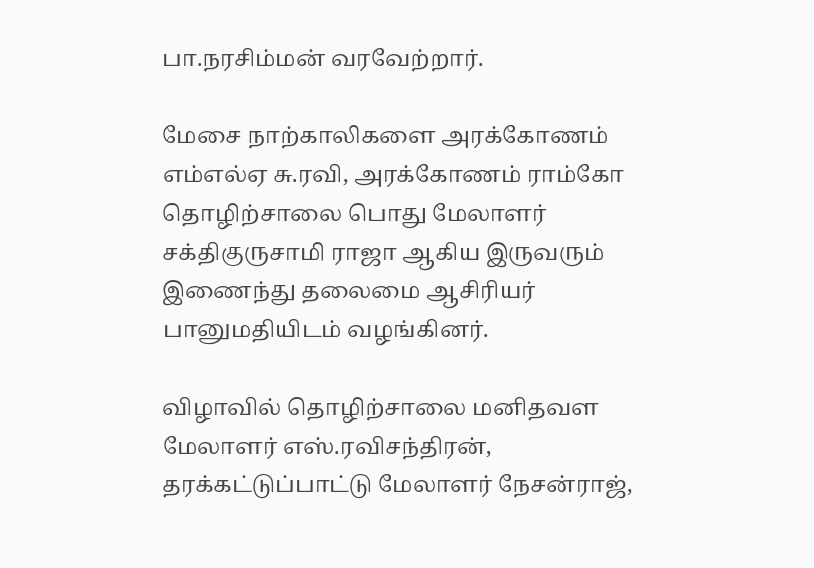பா.நரசிம்மன் வரவேற்றார்.

மேசை நாற்காலிகளை அரக்கோணம் எம்எல்ஏ சு.ரவி, அரக்கோணம் ராம்கோ தொழிற்சாலை பொது மேலாளர் சக்திகுருசாமி ராஜா ஆகிய இருவரும் இணைந்து தலைமை ஆசிரியர் பானுமதியிடம் வழங்கினர்.

விழாவில் தொழிற்சாலை மனிதவள மேலாளர் எஸ்.ரவிசந்திரன், தரக்கட்டுப்பாட்டு மேலாளர் நேசன்ராஜ்,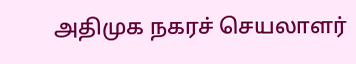அதிமுக நகரச் செயலாளர்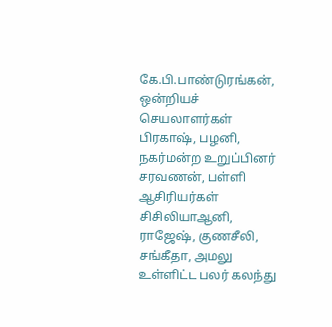கே.பி.பாண்டுரங்கன், ஒன்றியச் செயலாளர்கள் பிரகாஷ், பழனி, நகர்மன்ற உறுப்பினர் சரவணன், பள்ளி ஆசிரியர்கள் சிசிலியாஆனி, ராஜேஷ், குணசீலி, சங்கீதா, அமலு உள்ளிட்ட பலர் கலந்து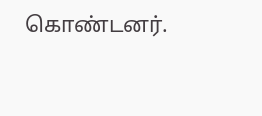கொண்டனர்.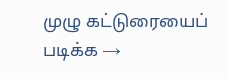முழு கட்டுரையைப் படிக்க →